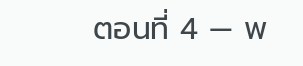ตอนที่ 4 — พ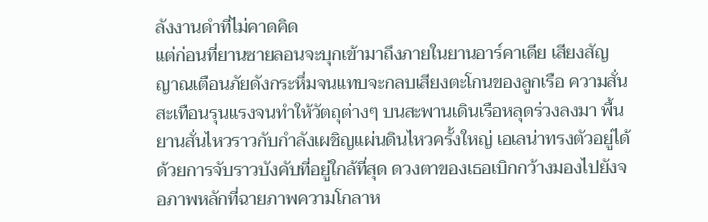ลังงานดำที่ไม่คาดคิด
แต่ก่อนที่ยานซายลอนจะบุกเข้ามาถึงภายในยานอาร์คาเดีย เสียงสัญญาณเตือนภัยดังกระหึ่มจนแทบจะกลบเสียงตะโกนของลูกเรือ ความสั่นสะเทือนรุนแรงจนทำให้วัตถุต่างๆ บนสะพานเดินเรือหลุดร่วงลงมา พื้นยานสั่นไหวราวกับกำลังเผชิญแผ่นดินไหวครั้งใหญ่ เอเลน่าทรงตัวอยู่ได้ด้วยการจับราวบังคับที่อยู่ใกล้ที่สุด ดวงตาของเธอเบิกกว้างมองไปยังจอภาพหลักที่ฉายภาพความโกลาห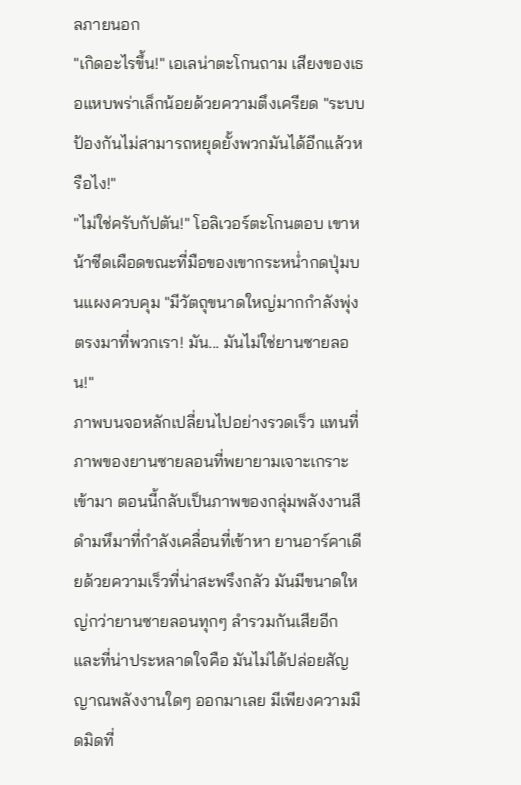ลภายนอก
"เกิดอะไรขึ้น!" เอเลน่าตะโกนถาม เสียงของเธอแหบพร่าเล็กน้อยด้วยความตึงเครียด "ระบบป้องกันไม่สามารถหยุดยั้งพวกมันได้อีกแล้วหรือไง!"
"ไม่ใช่ครับกัปตัน!" โอลิเวอร์ตะโกนตอบ เขาหน้าซีดเผือดขณะที่มือของเขากระหน่ำกดปุ่มบนแผงควบคุม "มีวัตถุขนาดใหญ่มากกำลังพุ่งตรงมาที่พวกเรา! มัน... มันไม่ใช่ยานซายลอน!"
ภาพบนจอหลักเปลี่ยนไปอย่างรวดเร็ว แทนที่ภาพของยานซายลอนที่พยายามเจาะเกราะเข้ามา ตอนนี้กลับเป็นภาพของกลุ่มพลังงานสีดำมหึมาที่กำลังเคลื่อนที่เข้าหา ยานอาร์คาเดียด้วยความเร็วที่น่าสะพรึงกลัว มันมีขนาดใหญ่กว่ายานซายลอนทุกๆ ลำรวมกันเสียอีก และที่น่าประหลาดใจคือ มันไม่ได้ปล่อยสัญญาณพลังงานใดๆ ออกมาเลย มีเพียงความมืดมิดที่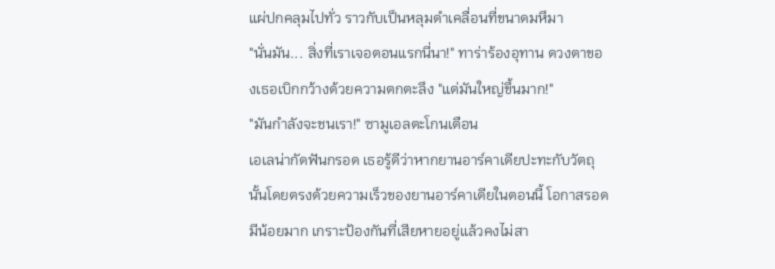แผ่ปกคลุมไปทั่ว ราวกับเป็นหลุมดำเคลื่อนที่ขนาดมหึมา
"นั่นมัน... สิ่งที่เราเจอตอนแรกนี่นา!" ทาร่าร้องอุทาน ดวงตาของเธอเบิกกว้างด้วยความตกตะลึง "แต่มันใหญ่ขึ้นมาก!"
"มันกำลังจะชนเรา!" ซามูเอลตะโกนเตือน
เอเลน่ากัดฟันกรอด เธอรู้ดีว่าหากยานอาร์คาเดียปะทะกับวัตถุนั้นโดยตรงด้วยความเร็วของยานอาร์คาเดียในตอนนี้ โอกาสรอดมีน้อยมาก เกราะป้องกันที่เสียหายอยู่แล้วคงไม่สา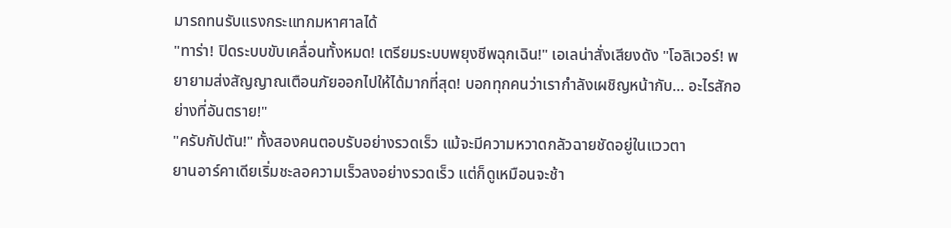มารถทนรับแรงกระแทกมหาศาลได้
"ทาร่า! ปิดระบบขับเคลื่อนทั้งหมด! เตรียมระบบพยุงชีพฉุกเฉิน!" เอเลน่าสั่งเสียงดัง "โอลิเวอร์! พยายามส่งสัญญาณเตือนภัยออกไปให้ได้มากที่สุด! บอกทุกคนว่าเรากำลังเผชิญหน้ากับ... อะไรสักอย่างที่อันตราย!"
"ครับกัปตัน!" ทั้งสองคนตอบรับอย่างรวดเร็ว แม้จะมีความหวาดกลัวฉายชัดอยู่ในแววตา
ยานอาร์คาเดียเริ่มชะลอความเร็วลงอย่างรวดเร็ว แต่ก็ดูเหมือนจะช้า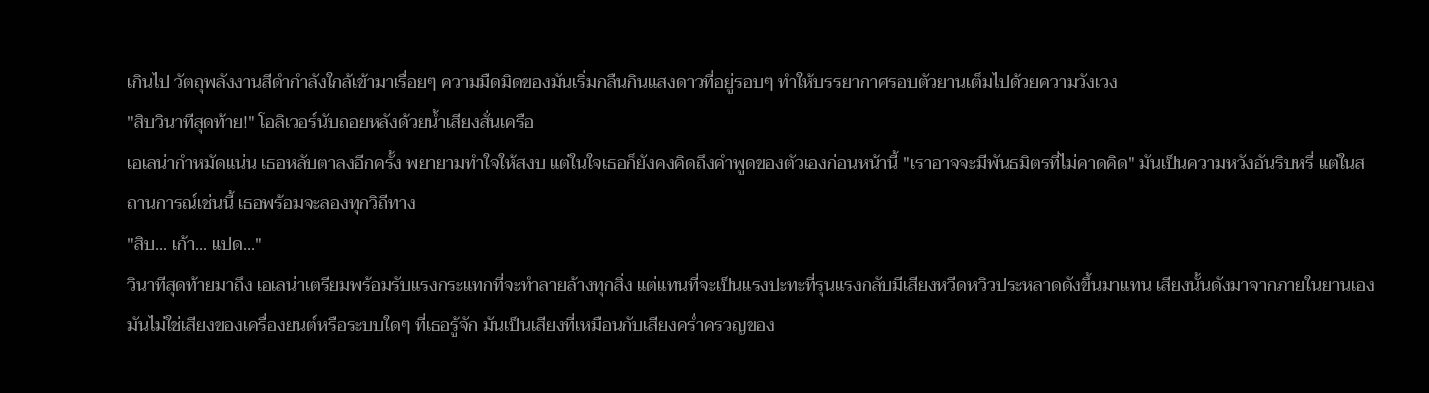เกินไป วัตถุพลังงานสีดำกำลังใกล้เข้ามาเรื่อยๆ ความมืดมิดของมันเริ่มกลืนกินแสงดาวที่อยู่รอบๆ ทำให้บรรยากาศรอบตัวยานเต็มไปด้วยความวังเวง
"สิบวินาทีสุดท้าย!" โอลิเวอร์นับถอยหลังด้วยน้ำเสียงสั่นเครือ
เอเลน่ากำหมัดแน่น เธอหลับตาลงอีกครั้ง พยายามทำใจให้สงบ แต่ในใจเธอก็ยังคงคิดถึงคำพูดของตัวเองก่อนหน้านี้ "เราอาจจะมีพันธมิตรที่ไม่คาดคิด" มันเป็นความหวังอันริบหรี่ แต่ในสถานการณ์เช่นนี้ เธอพร้อมจะลองทุกวิถีทาง
"สิบ... เก้า... แปด..."
วินาทีสุดท้ายมาถึง เอเลน่าเตรียมพร้อมรับแรงกระแทกที่จะทำลายล้างทุกสิ่ง แต่แทนที่จะเป็นแรงปะทะที่รุนแรงกลับมีเสียงหวีดหวิวประหลาดดังขึ้นมาแทน เสียงนั้นดังมาจากภายในยานเอง มันไม่ใช่เสียงของเครื่องยนต์หรือระบบใดๆ ที่เธอรู้จัก มันเป็นเสียงที่เหมือนกับเสียงคร่ำครวญของ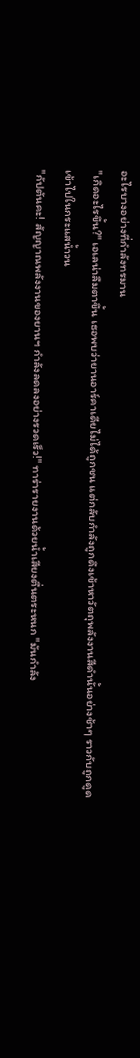อะไรบางอย่างที่กำลังทรมาน
"เกิดอะไรขึ้น?" เอเลน่าลืมตาขึ้น เธอพบว่ายานอาร์คาเดียไม่ได้ถูกชน แต่กลับกำลังถูกดึงเข้าหาวัตถุพลังงานสีดำนั้นอย่างช้าๆ ราวกับถูกดูดเข้าไปในกระแสน้ำวน
"กัปตันคะ! สัญญาณพลังงานของยานฯ กำลังลดลงอย่างรวดเร็ว!" ทาร่ารายงานด้วยน้ำเสียงตื่นตระหนก "มันกำลัง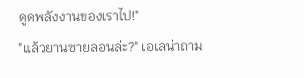ดูดพลังงานของเราไป!"
"แล้วยานซายลอนล่ะ?" เอเลน่าถาม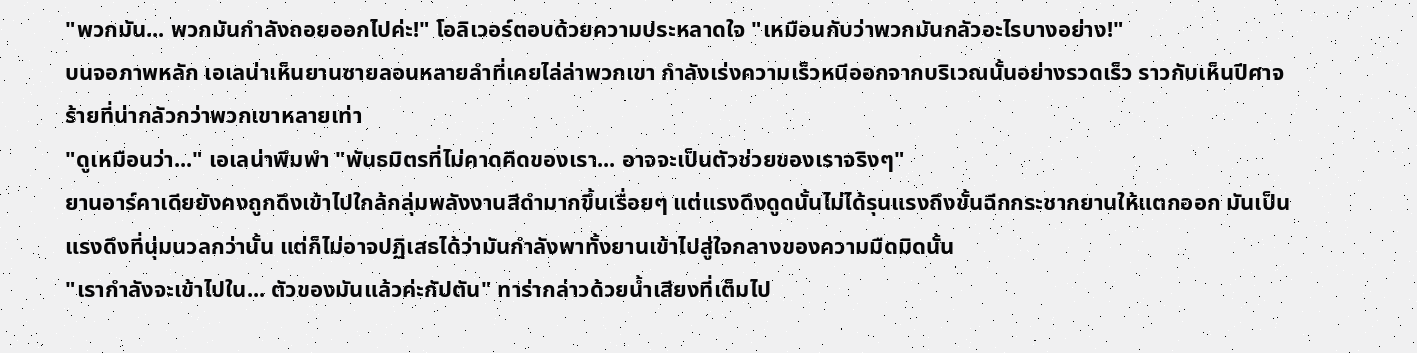"พวกมัน... พวกมันกำลังถอยออกไปค่ะ!" โอลิเวอร์ตอบด้วยความประหลาดใจ "เหมือนกับว่าพวกมันกลัวอะไรบางอย่าง!"
บนจอภาพหลัก เอเลน่าเห็นยานซายลอนหลายลำที่เคยไล่ล่าพวกเขา กำลังเร่งความเร็วหนีออกจากบริเวณนั้นอย่างรวดเร็ว ราวกับเห็นปีศาจร้ายที่น่ากลัวกว่าพวกเขาหลายเท่า
"ดูเหมือนว่า..." เอเลน่าพึมพำ "พันธมิตรที่ไม่คาดคิดของเรา... อาจจะเป็นตัวช่วยของเราจริงๆ"
ยานอาร์คาเดียยังคงถูกดึงเข้าไปใกล้กลุ่มพลังงานสีดำมากขึ้นเรื่อยๆ แต่แรงดึงดูดนั้นไม่ได้รุนแรงถึงขั้นฉีกกระชากยานให้แตกออก มันเป็นแรงดึงที่นุ่มนวลกว่านั้น แต่ก็ไม่อาจปฏิเสธได้ว่ามันกำลังพาทั้งยานเข้าไปสู่ใจกลางของความมืดมิดนั้น
"เรากำลังจะเข้าไปใน... ตัวของมันแล้วค่ะกัปตัน" ทาร่ากล่าวด้วยน้ำเสียงที่เต็มไป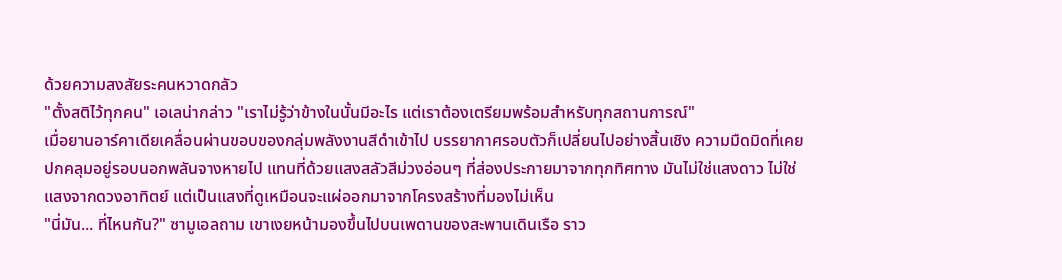ด้วยความสงสัยระคนหวาดกลัว
"ตั้งสติไว้ทุกคน" เอเลน่ากล่าว "เราไม่รู้ว่าข้างในนั้นมีอะไร แต่เราต้องเตรียมพร้อมสำหรับทุกสถานการณ์"
เมื่อยานอาร์คาเดียเคลื่อนผ่านขอบของกลุ่มพลังงานสีดำเข้าไป บรรยากาศรอบตัวก็เปลี่ยนไปอย่างสิ้นเชิง ความมืดมิดที่เคยปกคลุมอยู่รอบนอกพลันจางหายไป แทนที่ด้วยแสงสลัวสีม่วงอ่อนๆ ที่ส่องประกายมาจากทุกทิศทาง มันไม่ใช่แสงดาว ไม่ใช่แสงจากดวงอาทิตย์ แต่เป็นแสงที่ดูเหมือนจะแผ่ออกมาจากโครงสร้างที่มองไม่เห็น
"นี่มัน... ที่ไหนกัน?" ซามูเอลถาม เขาเงยหน้ามองขึ้นไปบนเพดานของสะพานเดินเรือ ราว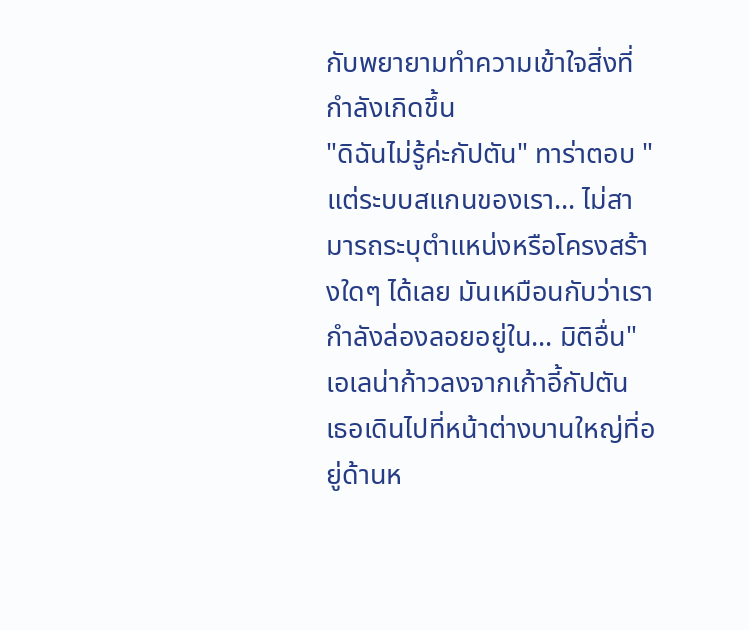กับพยายามทำความเข้าใจสิ่งที่กำลังเกิดขึ้น
"ดิฉันไม่รู้ค่ะกัปตัน" ทาร่าตอบ "แต่ระบบสแกนของเรา... ไม่สามารถระบุตำแหน่งหรือโครงสร้างใดๆ ได้เลย มันเหมือนกับว่าเรากำลังล่องลอยอยู่ใน... มิติอื่น"
เอเลน่าก้าวลงจากเก้าอี้กัปตัน เธอเดินไปที่หน้าต่างบานใหญ่ที่อยู่ด้านห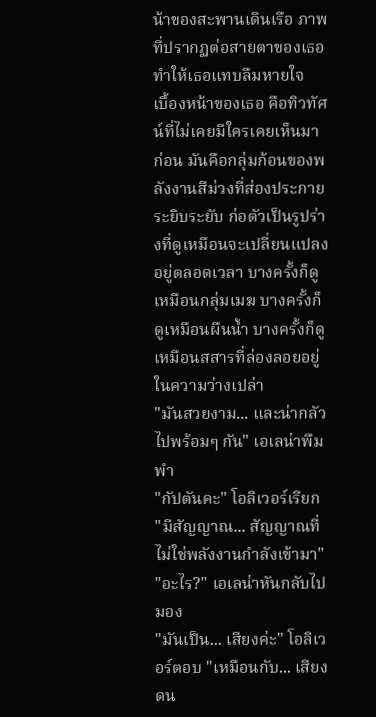น้าของสะพานเดินเรือ ภาพที่ปรากฏต่อสายตาของเธอทำให้เธอแทบลืมหายใจ
เบื้องหน้าของเธอ คือทิวทัศน์ที่ไม่เคยมีใครเคยเห็นมาก่อน มันคือกลุ่มก้อนของพลังงานสีม่วงที่ส่องประกายระยิบระยับ ก่อตัวเป็นรูปร่างที่ดูเหมือนจะเปลี่ยนแปลงอยู่ตลอดเวลา บางครั้งก็ดูเหมือนกลุ่มเมฆ บางครั้งก็ดูเหมือนผืนน้ำ บางครั้งก็ดูเหมือนสสารที่ล่องลอยอยู่ในความว่างเปล่า
"มันสวยงาม... และน่ากลัวไปพร้อมๆ กัน" เอเลน่าพึมพำ
"กัปตันคะ" โอลิเวอร์เรียก "มีสัญญาณ... สัญญาณที่ไม่ใช่พลังงานกำลังเข้ามา"
"อะไร?" เอเลน่าหันกลับไปมอง
"มันเป็น... เสียงค่ะ" โอลิเวอร์ตอบ "เหมือนกับ... เสียงดน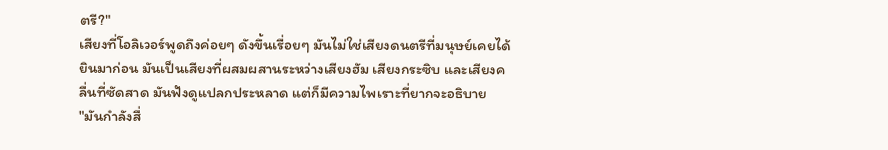ตรี?"
เสียงที่โอลิเวอร์พูดถึงค่อยๆ ดังขึ้นเรื่อยๆ มันไม่ใช่เสียงดนตรีที่มนุษย์เคยได้ยินมาก่อน มันเป็นเสียงที่ผสมผสานระหว่างเสียงฮัม เสียงกระซิบ และเสียงคลื่นที่ซัดสาด มันฟังดูแปลกประหลาด แต่ก็มีความไพเราะที่ยากจะอธิบาย
"มันกำลังสื่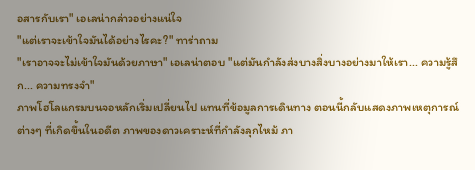อสารกับเรา" เอเลน่ากล่าวอย่างแน่ใจ
"แต่เราจะเข้าใจมันได้อย่างไรคะ?" ทาร่าถาม
"เราอาจจะไม่เข้าใจมันด้วยภาษา" เอเลน่าตอบ "แต่มันกำลังส่งบางสิ่งบางอย่างมาให้เรา... ความรู้สึก... ความทรงจำ"
ภาพโฮโลแกรมบนจอหลักเริ่มเปลี่ยนไป แทนที่ข้อมูลการเดินทาง ตอนนี้กลับแสดงภาพเหตุการณ์ต่างๆ ที่เกิดขึ้นในอดีต ภาพของดาวเคราะห์ที่กำลังลุกไหม้ ภา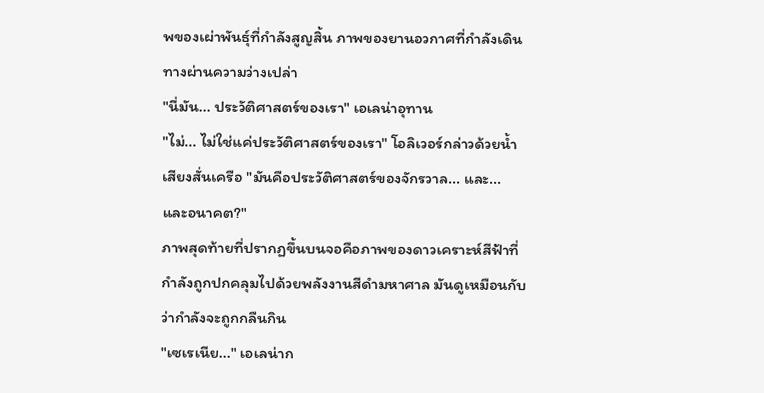พของเผ่าพันธุ์ที่กำลังสูญสิ้น ภาพของยานอวกาศที่กำลังเดินทางผ่านความว่างเปล่า
"นี่มัน... ประวัติศาสตร์ของเรา" เอเลน่าอุทาน
"ไม่... ไม่ใช่แค่ประวัติศาสตร์ของเรา" โอลิเวอร์กล่าวด้วยน้ำเสียงสั่นเครือ "มันคือประวัติศาสตร์ของจักรวาล... และ... และอนาคต?"
ภาพสุดท้ายที่ปรากฏขึ้นบนจอคือภาพของดาวเคราะห์สีฟ้าที่กำลังถูกปกคลุมไปด้วยพลังงานสีดำมหาศาล มันดูเหมือนกับว่ากำลังจะถูกกลืนกิน
"เซเรเนีย..." เอเลน่าก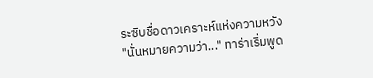ระซิบชื่อดาวเคราะห์แห่งความหวัง
"นั่นหมายความว่า..." ทาร่าเริ่มพูด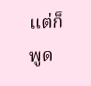แต่ก็พูด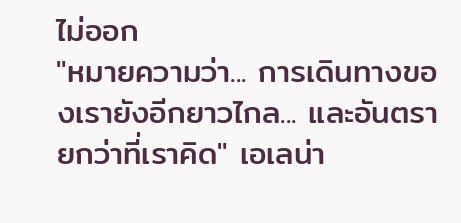ไม่ออก
"หมายความว่า... การเดินทางของเรายังอีกยาวไกล... และอันตรายกว่าที่เราคิด" เอเลน่า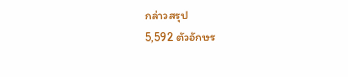กล่าวสรุป
5,592 ตัวอักษร